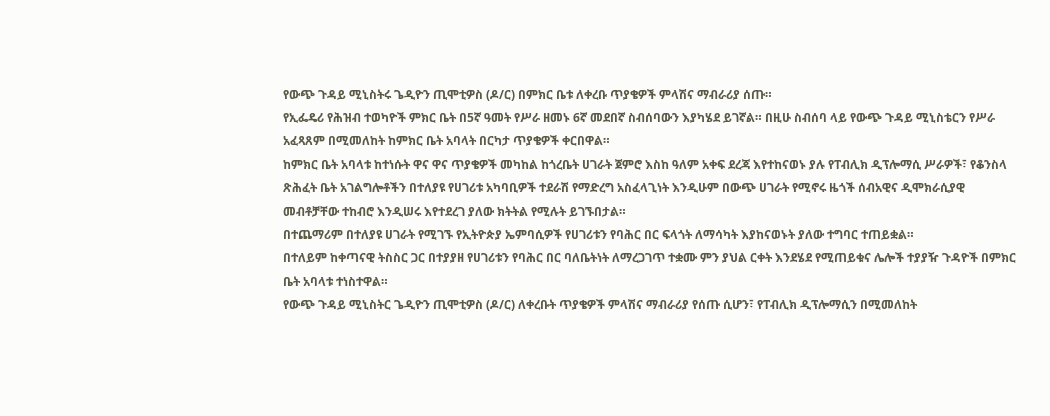የውጭ ጉዳይ ሚኒስትሩ ጌዲዮን ጢሞቲዎስ (ዶ/ር) በምክር ቤቱ ለቀረቡ ጥያቄዎች ምላሽና ማብራሪያ ሰጡ።
የኢፌዴሪ የሕዝብ ተወካዮች ምክር ቤት በ5ኛ ዓመት የሥራ ዘመኑ 6ኛ መደበኛ ስብሰባውን እያካሄደ ይገኛል። በዚሁ ስብሰባ ላይ የውጭ ጉዳይ ሚኒስቴርን የሥራ አፈጻጸም በሚመለከት ከምክር ቤት አባላት በርካታ ጥያቄዎች ቀርበዋል።
ከምክር ቤት አባላቱ ከተነሱት ዋና ዋና ጥያቄዎች መካከል ከጎረቤት ሀገራት ጀምሮ እስከ ዓለም አቀፍ ደረጃ እየተከናወኑ ያሉ የፐብሊክ ዲፕሎማሲ ሥራዎች፣ የቆንስላ ጽሕፈት ቤት አገልግሎቶችን በተለያዩ የሀገሪቱ አካባቢዎች ተደራሽ የማድረግ አስፈላጊነት እንዲሁም በውጭ ሀገራት የሚኖሩ ዜጎች ሰብአዊና ዲሞክራሲያዊ መብቶቻቸው ተከብሮ እንዲሠሩ እየተደረገ ያለው ክትትል የሚሉት ይገኙበታል።
በተጨማሪም በተለያዩ ሀገራት የሚገኙ የኢትዮጵያ ኤምባሲዎች የሀገሪቱን የባሕር በር ፍላጎት ለማሳካት እያከናወኑት ያለው ተግባር ተጠይቋል።
በተለይም ከቀጣናዊ ትስስር ጋር በተያያዘ የሀገሪቱን የባሕር በር ባለቤትነት ለማረጋገጥ ተቋሙ ምን ያህል ርቀት እንደሄደ የሚጠይቁና ሌሎች ተያያዥ ጉዳዮች በምክር ቤት አባላቱ ተነስተዋል።
የውጭ ጉዳይ ሚኒስትር ጌዲዮን ጢሞቲዎስ (ዶ/ር) ለቀረቡት ጥያቄዎች ምላሽና ማብራሪያ የሰጡ ሲሆን፣ የፐብሊክ ዲፕሎማሲን በሚመለከት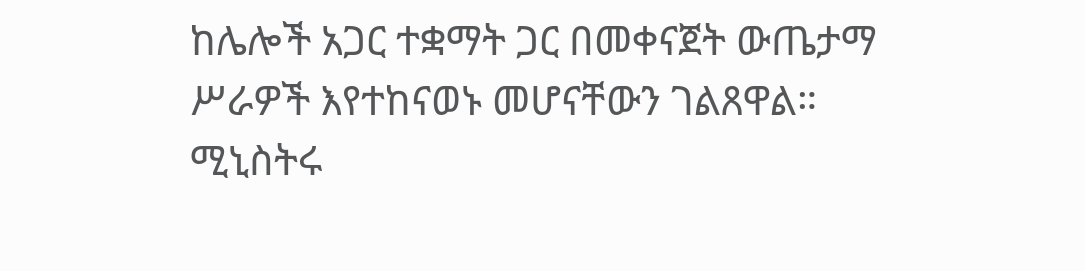ከሌሎች አጋር ተቋማት ጋር በመቀናጀት ውጤታማ ሥራዎች እየተከናወኑ መሆናቸውን ገልጸዋል።
ሚኒስትሩ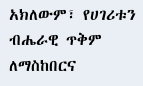አክለውም፣ የሀገሪቱን ብሔራዊ ጥቅም ለማስከበርና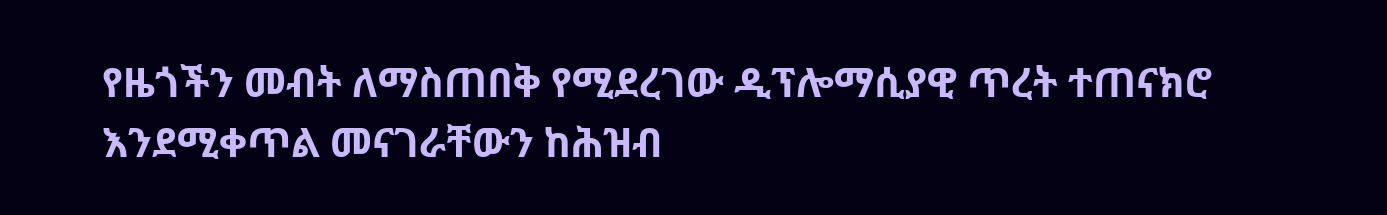የዜጎችን መብት ለማስጠበቅ የሚደረገው ዲፕሎማሲያዊ ጥረት ተጠናክሮ እንደሚቀጥል መናገራቸውን ከሕዝብ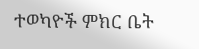ተወካዮች ምክር ቤት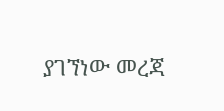ያገኘነው መረጃ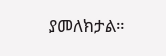ያመለክታል።